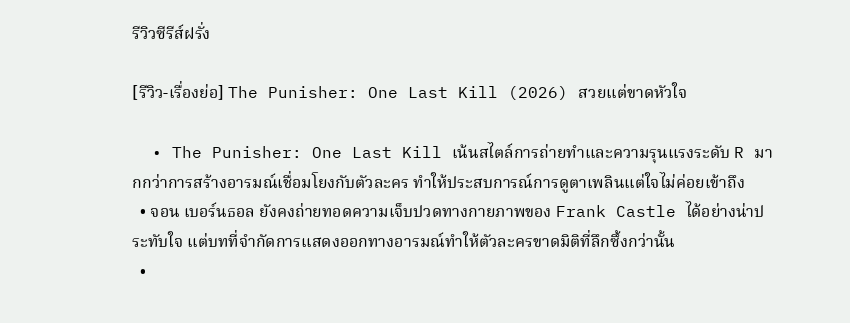รีวิวซีรีส์ฝรั่ง

[รีวิว-เรื่องย่อ] The Punisher: One Last Kill (2026) สวยแต่ขาดหัวใจ

  • The Punisher: One Last Kill เน้นสไตล์การถ่ายทำและความรุนแรงระดับ R มากกว่าการสร้างอารมณ์เชื่อมโยงกับตัวละคร ทำให้ประสบการณ์การดูตาเพลินแต่ใจไม่ค่อยเข้าถึง
  • จอน เบอร์นธอล ยังคงถ่ายทอดความเจ็บปวดทางกายภาพของ Frank Castle ได้อย่างน่าประทับใจ แต่บทที่จำกัดการแสดงออกทางอารมณ์ทำให้ตัวละครขาดมิติที่ลึกซึ้งกว่านั้น
  •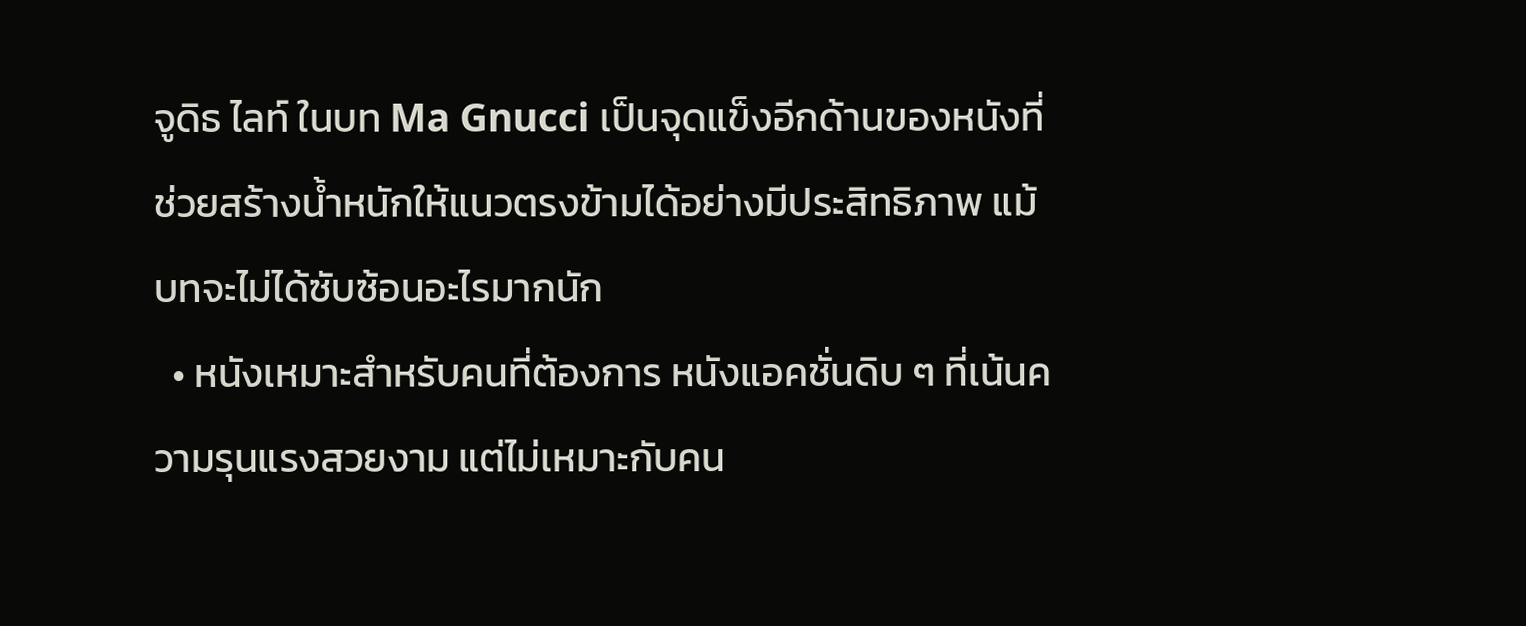จูดิธ ไลท์ ในบท Ma Gnucci เป็นจุดแข็งอีกด้านของหนังที่ช่วยสร้างน้ำหนักให้แนวตรงข้ามได้อย่างมีประสิทธิภาพ แม้บทจะไม่ได้ซับซ้อนอะไรมากนัก
  • หนังเหมาะสำหรับคนที่ต้องการ หนังแอคชั่นดิบ ๆ ที่เน้นความรุนแรงสวยงาม แต่ไม่เหมาะกับคน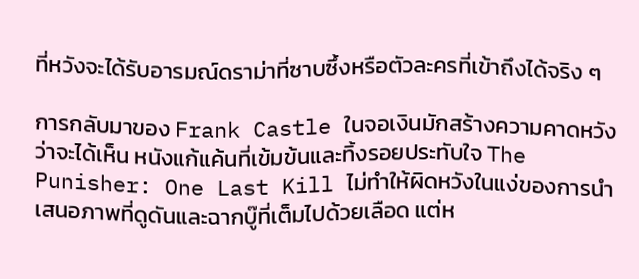ที่หวังจะได้รับอารมณ์ดราม่าที่ซาบซึ้งหรือตัวละครที่เข้าถึงได้จริง ๆ

การกลับมาของ Frank Castle ในจอเงินมักสร้างความคาดหวังว่าจะได้เห็น หนังแก้แค้นที่เข้มข้นและทิ้งรอยประทับใจ The Punisher: One Last Kill ไม่ทำให้ผิดหวังในแง่ของการนำเสนอภาพที่ดูดันและฉากบู๊ที่เต็มไปด้วยเลือด แต่ห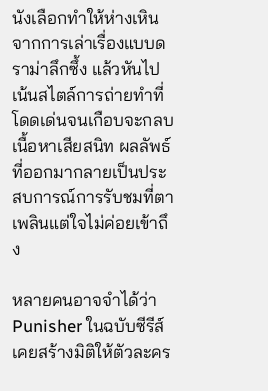นังเลือกทำให้ห่างเหินจากการเล่าเรื่องแบบดราม่าลึกซึ้ง แล้วหันไปเน้นสไตล์การถ่ายทำที่โดดเด่นจนเกือบจะกลบเนื้อหาเสียสนิท ผลลัพธ์ที่ออกมากลายเป็นประสบการณ์การรับชมที่ตาเพลินแต่ใจไม่ค่อยเข้าถึง

หลายคนอาจจำได้ว่า Punisher ในฉบับซีรีส์เคยสร้างมิติให้ตัวละคร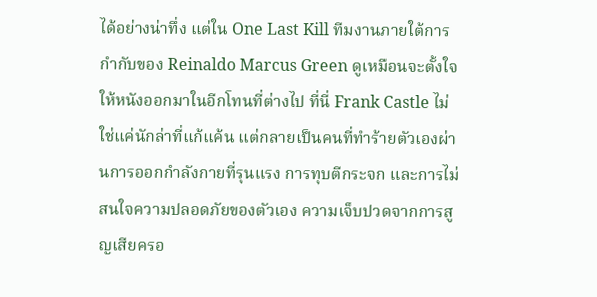ได้อย่างน่าทึ่ง แต่ใน One Last Kill ทีมงานภายใต้การกำกับของ Reinaldo Marcus Green ดูเหมือนจะตั้งใจให้หนังออกมาในอีกโทนที่ต่างไป ที่นี่ Frank Castle ไม่ใช่แค่นักล่าที่แก้แค้น แต่กลายเป็นคนที่ทำร้ายตัวเองผ่านการออกกำลังกายที่รุนแรง การทุบตีกระจก และการไม่สนใจความปลอดภัยของตัวเอง ความเจ็บปวดจากการสูญเสียครอ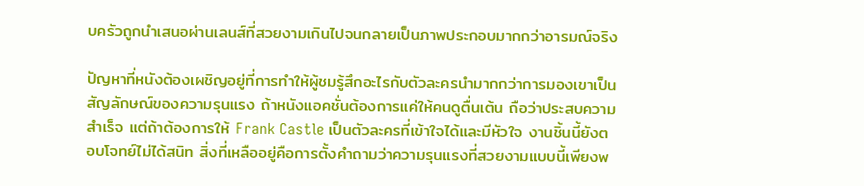บครัวถูกนำเสนอผ่านเลนส์ที่สวยงามเกินไปจนกลายเป็นภาพประกอบมากกว่าอารมณ์จริง

ปัญหาที่หนังต้องเผชิญอยู่ที่การทำให้ผู้ชมรู้สึกอะไรกับตัวละครนำมากกว่าการมองเขาเป็นสัญลักษณ์ของความรุนแรง ถ้าหนังแอคชั่นต้องการแค่ให้คนดูตื่นเต้น ถือว่าประสบความสำเร็จ แต่ถ้าต้องการให้ Frank Castle เป็นตัวละครที่เข้าใจได้และมีหัวใจ งานชิ้นนี้ยังตอบโจทย์ไม่ได้สนิท สิ่งที่เหลืออยู่คือการตั้งคำถามว่าความรุนแรงที่สวยงามแบบนี้เพียงพ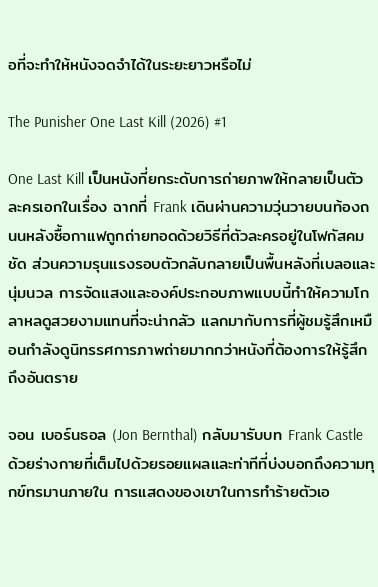อที่จะทำให้หนังจดจำได้ในระยะยาวหรือไม่

The Punisher One Last Kill (2026) #1

One Last Kill เป็นหนังที่ยกระดับการถ่ายภาพให้กลายเป็นตัวละครเอกในเรื่อง ฉากที่ Frank เดินผ่านความวุ่นวายบนท้องถนนหลังซื้อกาแฟถูกถ่ายทอดด้วยวิธีที่ตัวละครอยู่ในโฟกัสคมชัด ส่วนความรุนแรงรอบตัวกลับกลายเป็นพื้นหลังที่เบลอและนุ่มนวล การจัดแสงและองค์ประกอบภาพแบบนี้ทำให้ความโกลาหลดูสวยงามแทนที่จะน่ากลัว แลกมากับการที่ผู้ชมรู้สึกเหมือนกำลังดูนิทรรศการภาพถ่ายมากกว่าหนังที่ต้องการให้รู้สึกถึงอันตราย

จอน เบอร์นธอล (Jon Bernthal) กลับมารับบท Frank Castle ด้วยร่างกายที่เต็มไปด้วยรอยแผลและท่าทีที่บ่งบอกถึงความทุกข์ทรมานภายใน การแสดงของเขาในการทำร้ายตัวเอ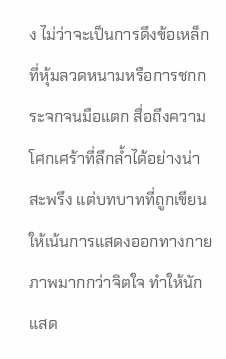ง ไม่ว่าจะเป็นการดึงข้อเหล็กที่หุ้มลวดหนามหรือการชกกระจกจนมือแตก สื่อถึงความโศกเศร้าที่ลึกล้ำได้อย่างน่าสะพรึง แต่บทบาทที่ถูกเขียนให้เน้นการแสดงออกทางกายภาพมากกว่าจิตใจ ทำให้นักแสด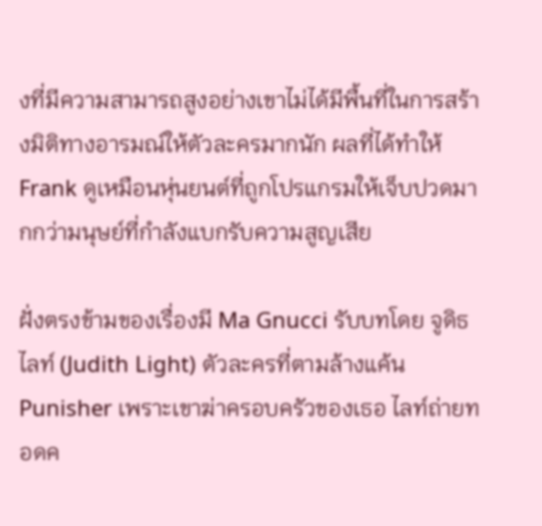งที่มีความสามารถสูงอย่างเขาไม่ได้มีพื้นที่ในการสร้างมิติทางอารมณ์ให้ตัวละครมากนัก ผลที่ได้ทำให้ Frank ดูเหมือนหุ่นยนต์ที่ถูกโปรแกรมให้เจ็บปวดมากกว่ามนุษย์ที่กำลังแบกรับความสูญเสีย

ฝั่งตรงข้ามของเรื่องมี Ma Gnucci รับบทโดย จูดิธ ไลท์ (Judith Light) ตัวละครที่ตามล้างแค้น Punisher เพราะเขาฆ่าครอบครัวของเธอ ไลท์ถ่ายทอดค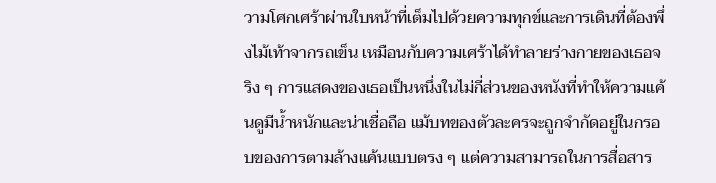วามโศกเศร้าผ่านใบหน้าที่เต็มไปด้วยความทุกข์และการเดินที่ต้องพึ่งไม้เท้าจากรถเข็น เหมือนกับความเศร้าได้ทำลายร่างกายของเธอจริง ๆ การแสดงของเธอเป็นหนึ่งในไม่กี่ส่วนของหนังที่ทำให้ความแค้นดูมีน้ำหนักและน่าเชื่อถือ แม้บทของตัวละครจะถูกจำกัดอยู่ในกรอบของการตามล้างแค้นแบบตรง ๆ แต่ความสามารถในการสื่อสาร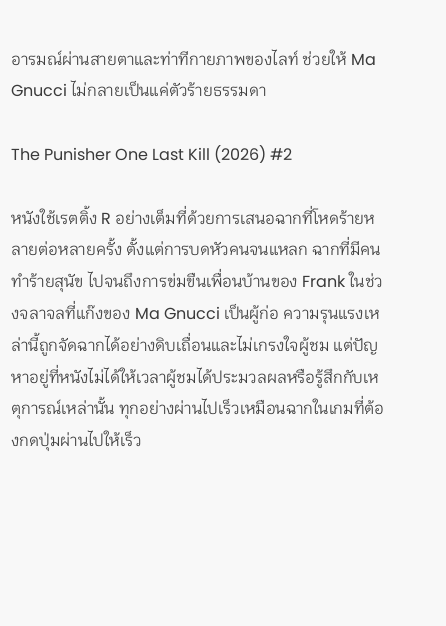อารมณ์ผ่านสายตาและท่าทีกายภาพของไลท์ ช่วยให้ Ma Gnucci ไม่กลายเป็นแค่ตัวร้ายธรรมดา

The Punisher One Last Kill (2026) #2

หนังใช้เรตติ้ง R อย่างเต็มที่ด้วยการเสนอฉากที่โหดร้ายหลายต่อหลายครั้ง ตั้งแต่การบดหัวคนจนแหลก ฉากที่มีคนทำร้ายสุนัข ไปจนถึงการข่มขืนเพื่อนบ้านของ Frank ในช่วงจลาจลที่แก๊งของ Ma Gnucci เป็นผู้ก่อ ความรุนแรงเหล่านี้ถูกจัดฉากได้อย่างดิบเถื่อนและไม่เกรงใจผู้ชม แต่ปัญหาอยู่ที่หนังไม่ได้ให้เวลาผู้ชมได้ประมวลผลหรือรู้สึกกับเหตุการณ์เหล่านั้น ทุกอย่างผ่านไปเร็วเหมือนฉากในเกมที่ต้องกดปุ่มผ่านไปให้เร็ว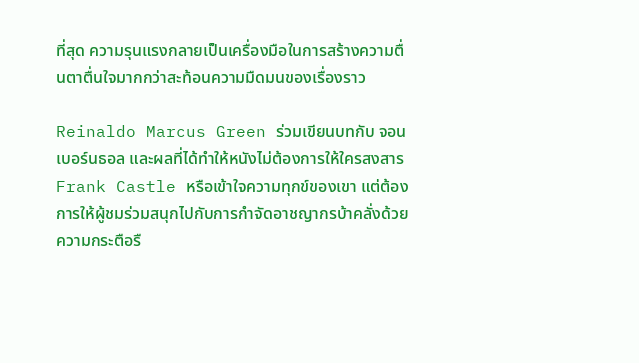ที่สุด ความรุนแรงกลายเป็นเครื่องมือในการสร้างความตื่นตาตื่นใจมากกว่าสะท้อนความมืดมนของเรื่องราว

Reinaldo Marcus Green ร่วมเขียนบทกับ จอน เบอร์นธอล และผลที่ได้ทำให้หนังไม่ต้องการให้ใครสงสาร Frank Castle หรือเข้าใจความทุกข์ของเขา แต่ต้องการให้ผู้ชมร่วมสนุกไปกับการกำจัดอาชญากรบ้าคลั่งด้วยความกระตือรื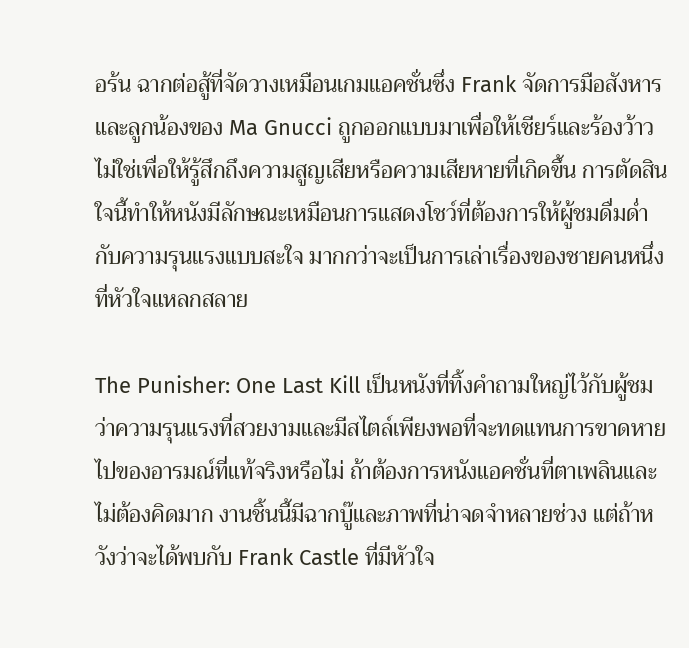อร้น ฉากต่อสู้ที่จัดวางเหมือนเกมแอคชั่นซึ่ง Frank จัดการมือสังหารและลูกน้องของ Ma Gnucci ถูกออกแบบมาเพื่อให้เชียร์และร้องว้าว ไม่ใช่เพื่อให้รู้สึกถึงความสูญเสียหรือความเสียหายที่เกิดขึ้น การตัดสินใจนี้ทำให้หนังมีลักษณะเหมือนการแสดงโชว์ที่ต้องการให้ผู้ชมดื่มด่ำกับความรุนแรงแบบสะใจ มากกว่าจะเป็นการเล่าเรื่องของชายคนหนึ่งที่หัวใจแหลกสลาย

The Punisher: One Last Kill เป็นหนังที่ทิ้งคำถามใหญ่ไว้กับผู้ชมว่าความรุนแรงที่สวยงามและมีสไตล์เพียงพอที่จะทดแทนการขาดหายไปของอารมณ์ที่แท้จริงหรือไม่ ถ้าต้องการหนังแอคชั่นที่ตาเพลินและไม่ต้องคิดมาก งานชิ้นนี้มีฉากบู๊และภาพที่น่าจดจำหลายช่วง แต่ถ้าหวังว่าจะได้พบกับ Frank Castle ที่มีหัวใจ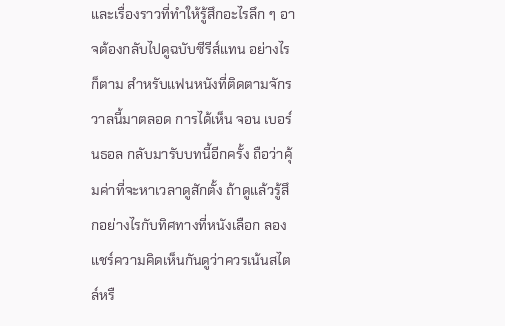และเรื่องราวที่ทำให้รู้สึกอะไรลึก ๆ อาจต้องกลับไปดูฉบับซีรีส์แทน อย่างไรก็ตาม สำหรับแฟนหนังที่ติดตามจักรวาลนี้มาตลอด การได้เห็น จอน เบอร์นธอล กลับมารับบทนี้อีกครั้ง ถือว่าคุ้มค่าที่จะหาเวลาดูสักตั้ง ถ้าดูแล้วรู้สึกอย่างไรกับทิศทางที่หนังเลือก ลองแชร์ความคิดเห็นกันดูว่าควรเน้นสไตล์หรื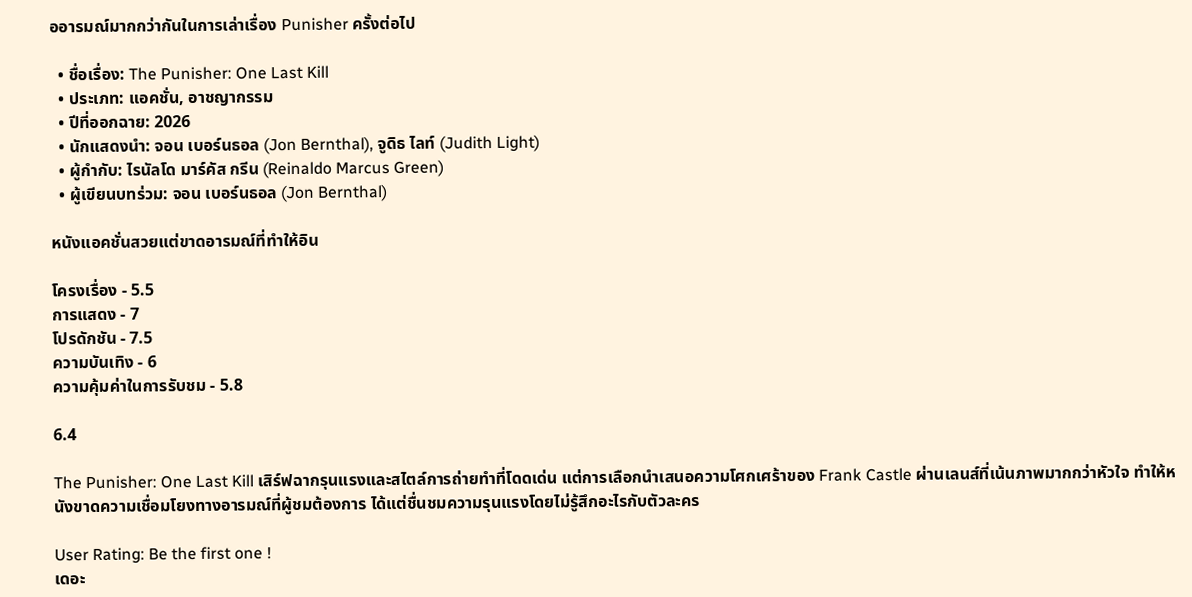ออารมณ์มากกว่ากันในการเล่าเรื่อง Punisher ครั้งต่อไป

  • ชื่อเรื่อง: The Punisher: One Last Kill
  • ประเภท: แอคชั่น, อาชญากรรม
  • ปีที่ออกฉาย: 2026
  • นักแสดงนำ: จอน เบอร์นธอล (Jon Bernthal), จูดิธ ไลท์ (Judith Light)
  • ผู้กำกับ: ไรนัลโด มาร์คัส กรีน (Reinaldo Marcus Green)
  • ผู้เขียนบทร่วม: จอน เบอร์นธอล (Jon Bernthal)

หนังแอคชั่นสวยแต่ขาดอารมณ์ที่ทำให้อิน

โครงเรื่อง - 5.5
การแสดง - 7
โปรดักชัน - 7.5
ความบันเทิง - 6
ความคุ้มค่าในการรับชม - 5.8

6.4

The Punisher: One Last Kill เสิร์ฟฉากรุนแรงและสไตล์การถ่ายทำที่โดดเด่น แต่การเลือกนำเสนอความโศกเศร้าของ Frank Castle ผ่านเลนส์ที่เน้นภาพมากกว่าหัวใจ ทำให้หนังขาดความเชื่อมโยงทางอารมณ์ที่ผู้ชมต้องการ ได้แต่ชื่นชมความรุนแรงโดยไม่รู้สึกอะไรกับตัวละคร

User Rating: Be the first one !
เดอะ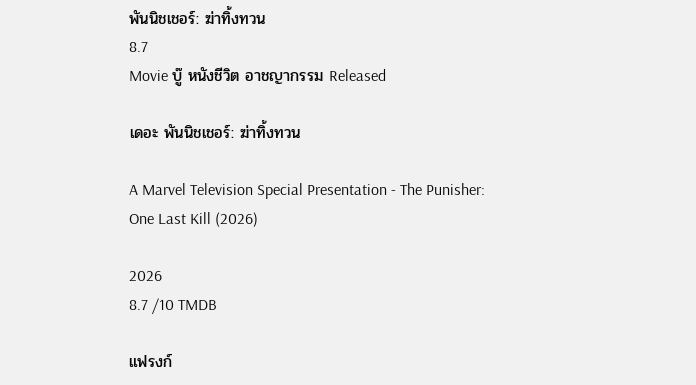พันนิชเชอร์: ฆ่าทิ้งทวน
8.7
Movie บู๊ หนังชีวิต อาชญากรรม Released

เดอะ พันนิชเชอร์: ฆ่าทิ้งทวน

A Marvel Television Special Presentation - The Punisher: One Last Kill (2026)

2026
8.7 /10 TMDB

แฟรงก์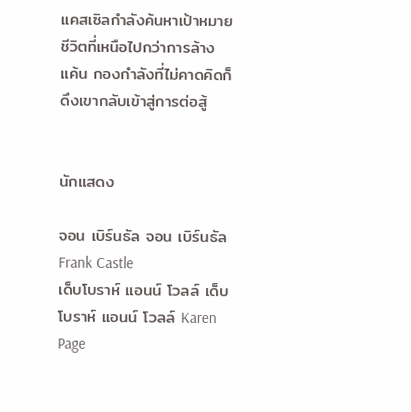แคสเซิลกำลังค้นหาเป้าหมายชีวิตที่เหนือไปกว่าการล้างแค้น กองกำลังที่ไม่คาดคิดก็ดึงเขากลับเข้าสู่การต่อสู้


นักแสดง

จอน เบิร์นธัล จอน เบิร์นธัล Frank Castle
เด็บโบราห์ แอนน์ โวลล์ เด็บโบราห์ แอนน์ โวลล์ Karen Page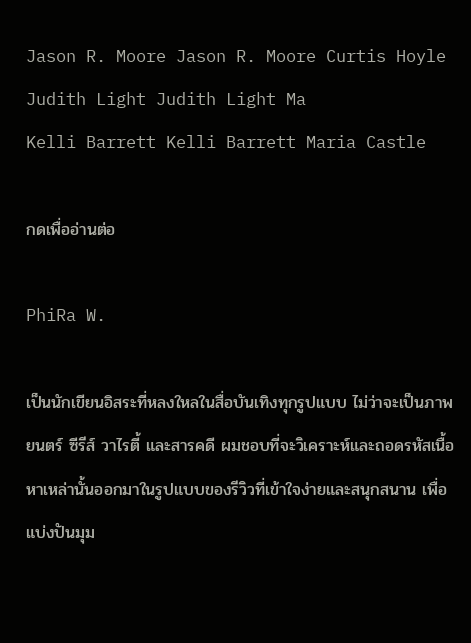Jason R. Moore Jason R. Moore Curtis Hoyle
Judith Light Judith Light Ma
Kelli Barrett Kelli Barrett Maria Castle

กดเพื่ออ่านต่อ

PhiRa W.

เป็นนักเขียนอิสระที่หลงใหลในสื่อบันเทิงทุกรูปแบบ ไม่ว่าจะเป็นภาพยนตร์ ซีรีส์ วาไรตี้ และสารคดี ผมชอบที่จะวิเคราะห์และถอดรหัสเนื้อหาเหล่านั้นออกมาในรูปแบบของรีวิวที่เข้าใจง่ายและสนุกสนาน เพื่อแบ่งปันมุม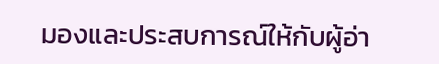มองและประสบการณ์ให้กับผู้อ่า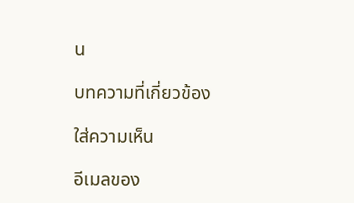น

บทความที่เกี่ยวข้อง

ใส่ความเห็น

อีเมลของ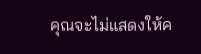คุณจะไม่แสดงให้ค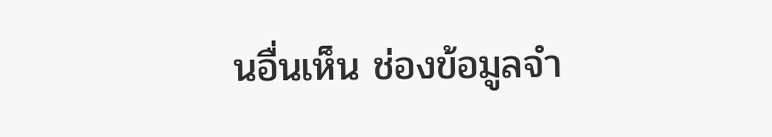นอื่นเห็น ช่องข้อมูลจำ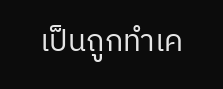เป็นถูกทำเค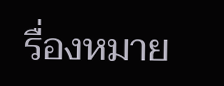รื่องหมาย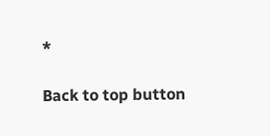*

Back to top button